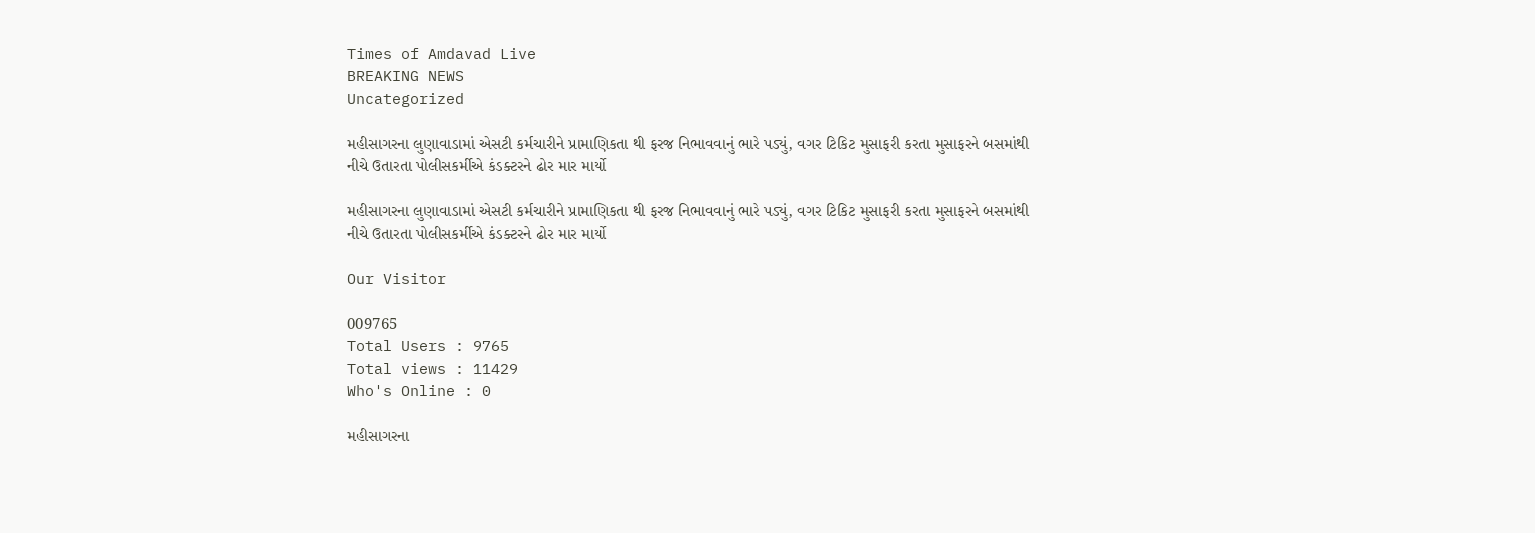Times of Amdavad Live
BREAKING NEWS
Uncategorized

મહીસાગરના લુણાવાડામાં એસટી કર્મચારીને પ્રામાણિકતા થી ફરજ નિભાવવાનું ભારે પડ્યું, વગર ટિકિટ મુસાફરી કરતા મુસાફરને બસમાંથી નીચે ઉતારતા પોલીસકર્મીએ કંડક્ટરને ઢોર માર માર્યો

મહીસાગરના લુણાવાડામાં એસટી કર્મચારીને પ્રામાણિકતા થી ફરજ નિભાવવાનું ભારે પડ્યું, વગર ટિકિટ મુસાફરી કરતા મુસાફરને બસમાંથી નીચે ઉતારતા પોલીસકર્મીએ કંડક્ટરને ઢોર માર માર્યો

Our Visitor

009765
Total Users : 9765
Total views : 11429
Who's Online : 0

મહીસાગરના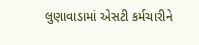લુણાવાડામાં એસટી કર્મચારીને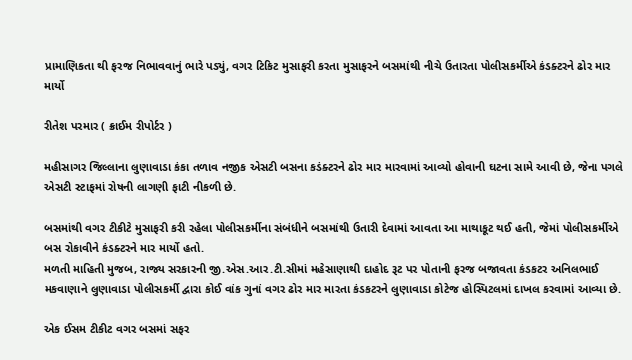પ્રામાણિકતા થી ફરજ નિભાવવાનું ભારે પડ્યું, વગર ટિકિટ મુસાફરી કરતા મુસાફરને બસમાંથી નીચે ઉતારતા પોલીસકર્મીએ કંડક્ટરને ઢોર માર માર્યો

રીતેશ પરમાર ( ક્રાઈમ રીપોર્ટર )

મહીસાગર જિલ્લાના લુણાવાડા કંકા તળાવ નજીક એસટી બસના કડંક્ટરને ઢોર માર મારવામાં આવ્યો હોવાની ઘટના સામે આવી છે, જેના પગલે એસટી સ્ટાફમાં રોષની લાગણી ફાટી નીકળી છે.

બસમાંથી વગર ટીકીટે મુસાફરી કરી રહેલા પોલીસકર્મીના સંબંધીને બસમાંથી ઉતારી દેવામાં આવતા આ માથાકૂટ થઈ હતી, જેમાં પોલીસકર્મીએ બસ રોકાવીને કંડક્ટરને માર માર્યો હતો.
મળતી માહિતી મુજબ, રાજ્ય સરકારની જી.એસ.આર.ટી.સીમાં મહેસાણાથી દાહોદ રૂટ પર પોતાની ફરજ બજાવતા કંડકટર અનિલભાઈ મકવાણાને લુણાવાડા પોલીસકર્મી દ્વારા કોઈ વાંક ગુનાં વગર ઢોર માર મારતા કંડકટરને લુણાવાડા કોટેજ હોસ્પિટલમાં દાખલ કરવામાં આવ્યા છે.

એક ઈસમ ટીકીટ વગર બસમાં સફર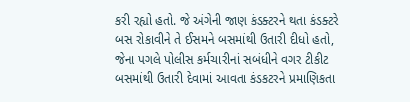કરી રહ્યો હતો. જે અંગેની જાણ કંડક્ટરને થતા કંડક્ટરે બસ રોકાવીને તે ઈસમને બસમાંથી ઉતારી દીધો હતો, જેના પગલે પોલીસ કર્મચારીનાં સબંધીને વગર ટીકીટ બસમાંથી ઉતારી દેવામાં આવતા કંડકટરને પ્રમાણિકતા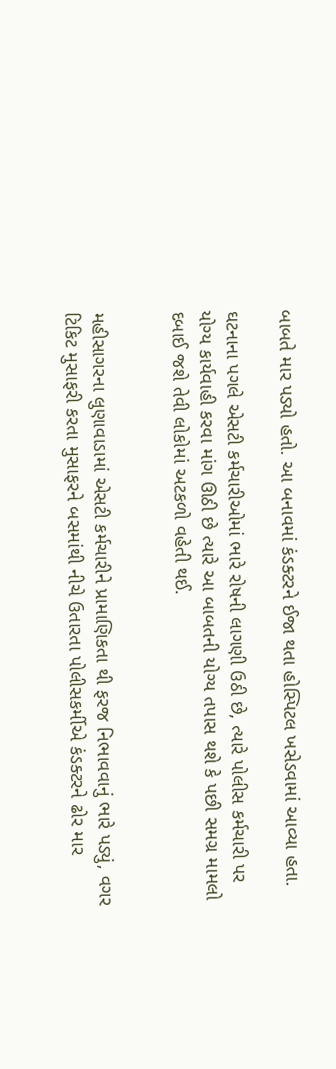બાબતે માર પડ્યો હતો. આ બનાવમાં કંડક્ટરને ઈજા થતા હોસ્પિટલ ખસેડવામાં આવ્યા હતા.

ઘટનાના પગલે એસટી કર્મચારીઓમાં ભારે રોષની લાગણી ઉઠી છે, ત્યારે પોલીસ કર્મચારી પર યોગ્ય કાર્યવાહી કરવા માંગ ઊઠી છે ત્યારે આ બાબતની યોગ્ય તપાસ થશે કે પછી સમગ્ર મામલો દબાઈ જશે તેવી લોકોમાં અટકળો વહેતી થઈ.


મહીસાગરના લુણાવાડામાં એસટી કર્મચારીને પ્રામાણિકતા થી ફરજ નિભાવવાનું ભારે પડ્યું, વગર ટિકિટ મુસાફરી કરતા મુસાફરને બસમાંથી નીચે ઉતારતા પોલીસકર્મીએ કંડક્ટરને ઢોર માર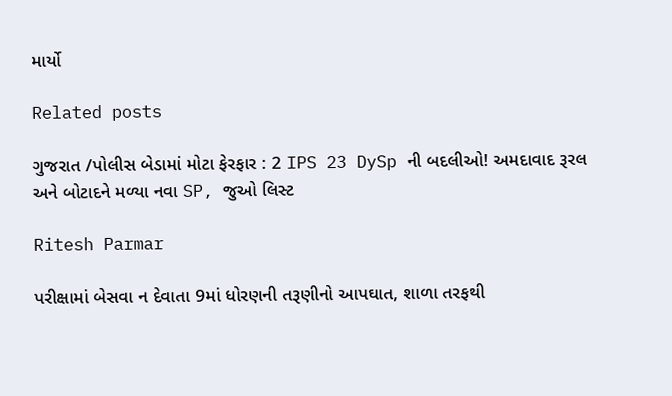માર્યો

Related posts

ગુજરાત /પોલીસ બેડામાં મોટા ફેરફાર : 2 IPS 23 DySp ની બદલીઓ! અમદાવાદ રૂરલ અને બોટાદને મળ્યા નવા SP, જુઓ લિસ્ટ

Ritesh Parmar

પરીક્ષામાં બેસવા ન દેવાતા 9માં ધોરણની તરૂણીનો આપઘાત, શાળા તરફથી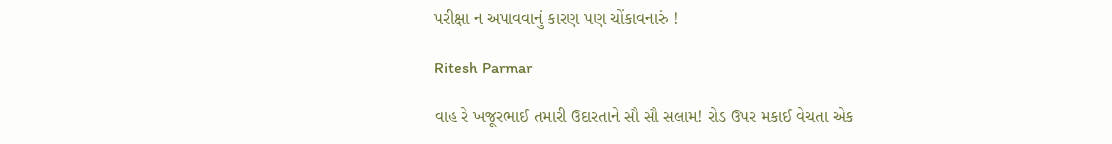પરીક્ષા ન અપાવવાનું કારણ પણ ચોંકાવનારું !

Ritesh Parmar

વાહ રે ખજૂરભાઈ તમારી ઉદારતાને સૌ સૌ સલામ! રોડ ઉપર મકાઈ વેચતા એક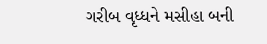ગરીબ વૃધ્ધને મસીહા બની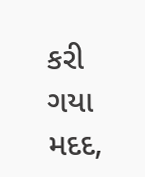કરી ગયા મદદ,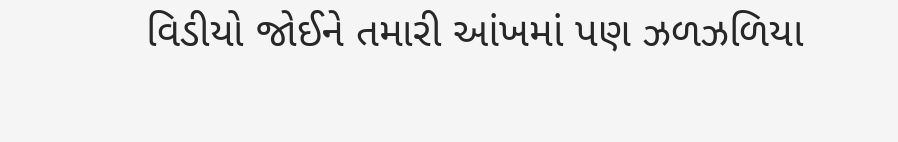વિડીયો જોઈને તમારી આંખમાં પણ ઝળઝળિયા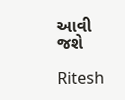આવી જશે

Ritesh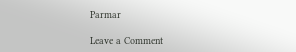Parmar

Leave a Comment